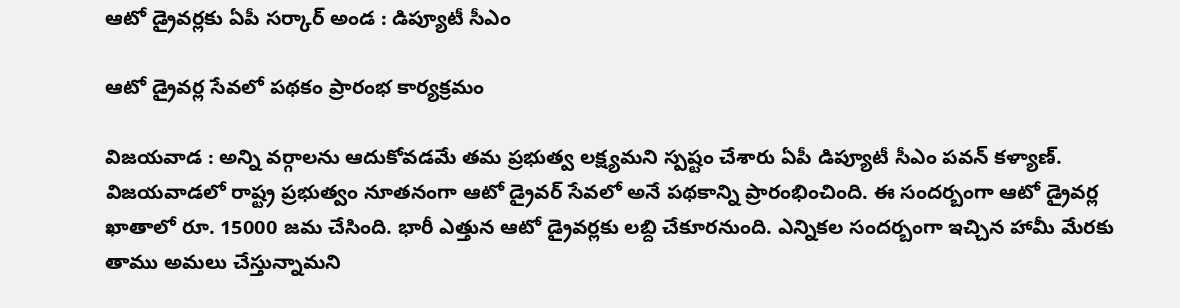ఆటో డ్రైవ‌ర్ల‌కు ఏపీ స‌ర్కార్ అండ : డిప్యూటీ సీఎం

ఆటో డ్రైవర్ల సేవలో పథకం ప్రారంభ కార్య‌క్రమం

విజ‌య‌వాడ : అన్ని వ‌ర్గాల‌ను ఆదుకోవ‌డ‌మే త‌మ ప్ర‌భుత్వ ల‌క్ష్య‌మ‌ని స్ప‌ష్టం చేశారు ఏపీ డిప్యూటీ సీఎం ప‌వ‌న్ క‌ళ్యాణ్‌. విజ‌య‌వాడ‌లో రాష్ట్ర ప్ర‌భుత్వం నూత‌నంగా ఆటో డ్రైవ‌ర్ సేవ‌లో అనే ప‌థ‌కాన్ని ప్రారంభించింది. ఈ సంద‌ర్బంగా ఆటో డ్రైవ‌ర్ల ఖాతాలో రూ. 15000 జ‌మ చేసింది. భారీ ఎత్తున ఆటో డ్రైవ‌ర్లకు ల‌బ్ది చేకూర‌నుంది. ఎన్నికల సంద‌ర్బంగా ఇచ్చిన హామీ మేర‌కు తాము అమ‌లు చేస్తున్నామ‌ని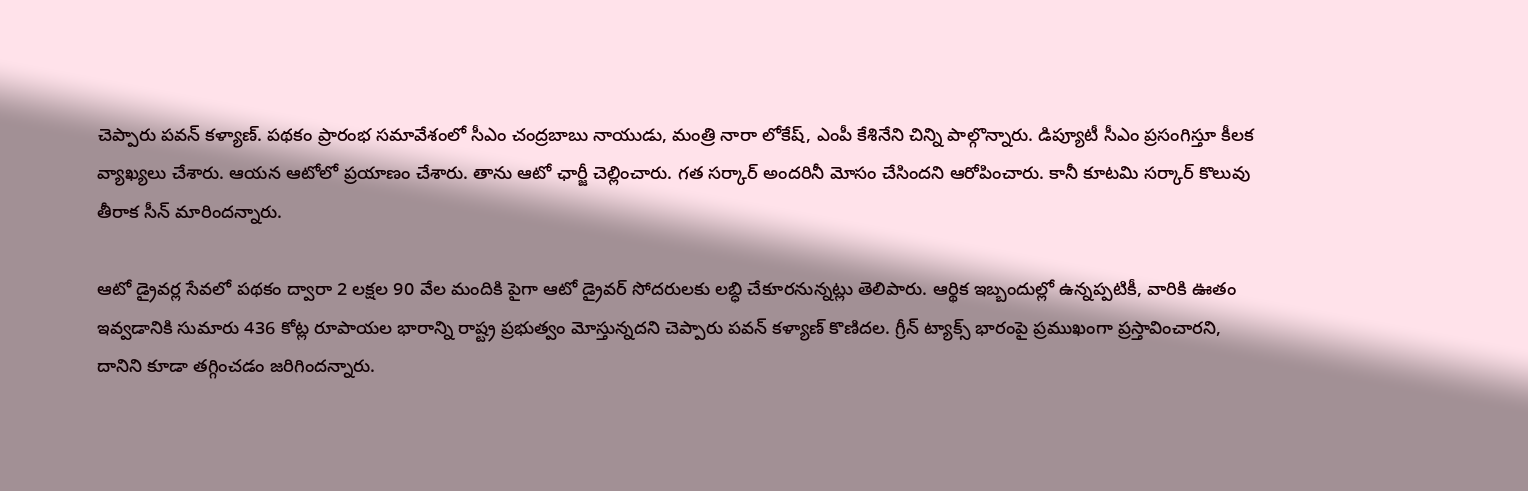చెప్పారు ప‌వ‌న్ క‌ళ్యాణ్‌. ప‌థ‌కం ప్రారంభ స‌మావేశంలో సీఎం చంద్ర‌బాబు నాయుడు, మంత్రి నారా లోకేష్, ఎంపీ కేశినేని చిన్ని పాల్గొన్నారు. డిప్యూటీ సీఎం ప్ర‌సంగిస్తూ కీల‌క వ్యాఖ్య‌లు చేశారు. ఆయ‌న ఆటోలో ప్ర‌యాణం చేశారు. తాను ఆటో ఛార్జీ చెల్లించారు. గ‌త స‌ర్కార్ అంద‌రినీ మోసం చేసింద‌ని ఆరోపించారు. కానీ కూట‌మి స‌ర్కార్ కొలువు తీరాక సీన్ మారింద‌న్నారు.

ఆటో డ్రైవర్ల సేవలో పథకం ద్వారా 2 లక్షల 90 వేల మందికి పైగా ఆటో డ్రైవర్ సోదరులకు లబ్ధి చేకూరనున్నట్లు తెలిపారు. ఆర్థిక ఇబ్బందుల్లో ఉన్నప్పటికీ, వారికి ఊతం ఇవ్వడానికి సుమారు 436 కోట్ల రూపాయల భారాన్ని రాష్ట్ర ప్రభుత్వం మోస్తున్న‌ద‌ని చెప్పారు ప‌వ‌న్ క‌ళ్యాణ్ కొణిద‌ల‌. గ్రీన్‌ ట్యాక్స్‌ భారంపై ప్రముఖంగా ప్రస్తావించారని, దానిని కూడా త‌గ్గించ‌డం జ‌రిగింద‌న్నారు.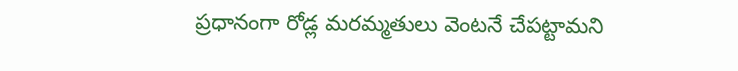ప్ర‌ధానంగా రోడ్ల మరమ్మతులు వెంటనే చేపట్టామ‌ని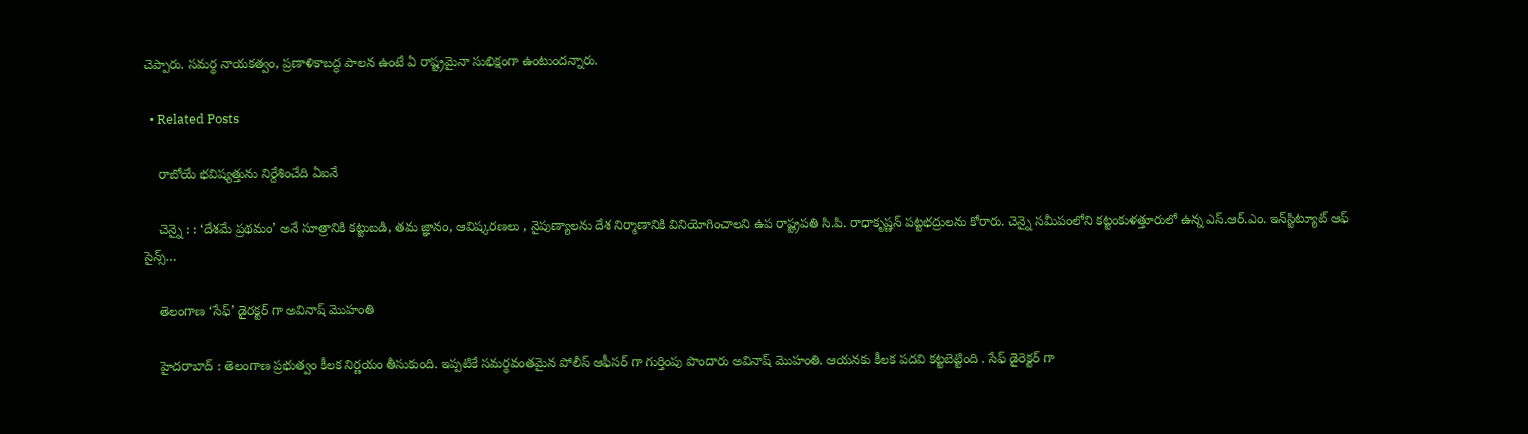చెప్పారు. సమర్థ నాయకత్వం, ప్రణాళికాబద్ధ పాలన ఉంటే ఏ రాష్ట్రమైనా సుభిక్షంగా ఉంటుందన్నారు.

  • Related Posts

    రాబోయే భ‌విష్య‌త్తును నిర్దేశించేది ఏఐనే

    చెన్నై : : ‘దేశమే ప్రథమం’ అనే సూత్రానికి కట్టుబడి, తమ జ్ఞానం, ఆవిష్కరణలు , నైపుణ్యాలను దేశ నిర్మాణానికి వినియోగించాలని ఉప రాష్ట్రపతి సి.పి. రాధాకృష్ణన్ పట్టభద్రులను కోరారు. చెన్నై సమీపంలోని కట్టంకుళత్తూరులో ఉన్న ఎస్.ఆర్.ఎం. ఇన్‌స్టిట్యూట్ ఆఫ్ సైన్స్…

    తెలంగాణ ‘సేఫ్’ డైర‌క్ట‌ర్ గా అవినాష్ మొహంతి

    హైద‌రాబాద్ : తెలంగాణ ప్ర‌భుత్వం కీల‌క నిర్ణ‌యం తీసుకుంది. ఇప్ప‌టికే స‌మ‌ర్థ‌వంత‌మైన పోలీస్ ఆఫీస‌ర్ గా గుర్తింపు పొందారు అవినాష్ మొహంతి. ఆయ‌న‌కు కీల‌క ప‌ద‌వి క‌ట్ట‌బెట్టింది . సేఫ్ డైరెక్ట‌ర్ గా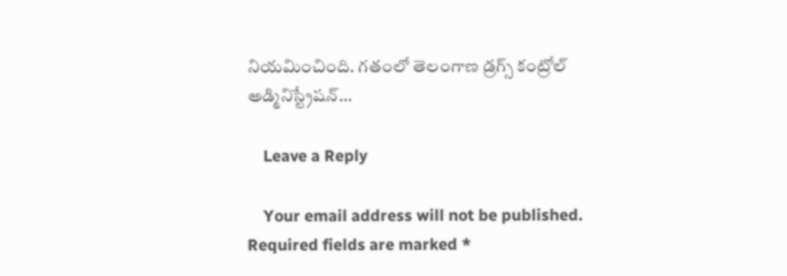నియ‌మించింది. గతంలో తెలంగాణ డ్రగ్స్ కంట్రోల్ అడ్మినిస్ట్రేషన్…

    Leave a Reply

    Your email address will not be published. Required fields are marked *